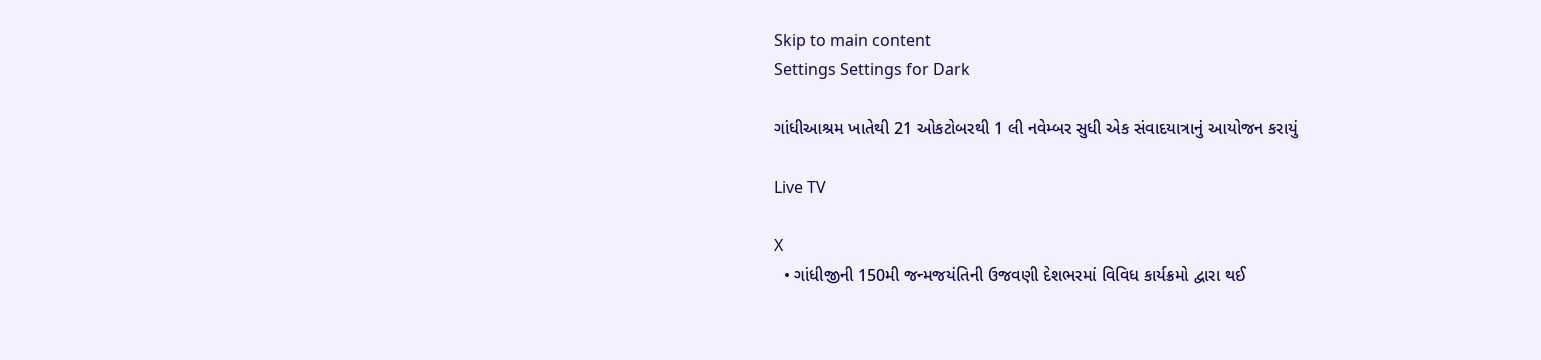Skip to main content
Settings Settings for Dark

ગાંધીઆશ્રમ ખાતેથી 21 ઓકટોબરથી 1 લી નવેમ્બર સુધી એક સંવાદયાત્રાનું આયોજન કરાયું

Live TV

X
  • ગાંધીજીની 150મી જન્મજયંતિની ઉજવણી દેશભરમાં વિવિધ કાર્યક્રમો દ્વારા થઈ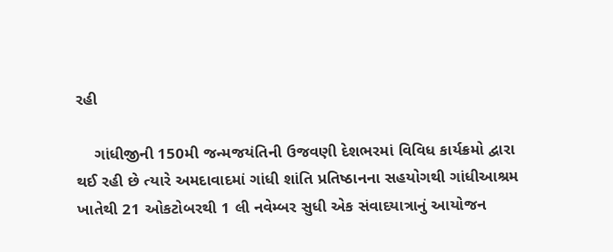રહી

    ગાંધીજીની 150મી જન્મજયંતિની ઉજવણી દેશભરમાં વિવિધ કાર્યક્રમો દ્વારા થઈ રહી છે ત્યારે અમદાવાદમાં ગાંધી શાંતિ પ્રતિષ્ઠાનના સહયોગથી ગાંધીઆશ્રમ ખાતેથી 21 ઓકટોબરથી 1 લી નવેમ્બર સુધી એક સંવાદયાત્રાનું આયોજન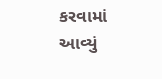કરવામાં આવ્યું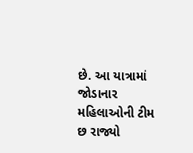છે. આ યાત્રામાં જોડાનાર મહિલાઓની ટીમ છ રાજ્યો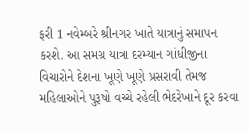ફરી 1 નવેમ્બરે શ્રીનગર ખાતે યાત્રાનું સમાપન કરશે. આ સમગ્ર યાત્રા દરમ્યાન ગાંધીજીના વિચારોને દેશના ખૂણે ખૂણે પ્રસરાવી તેમજ મહિલાઓને પુરૂષો વચ્ચે રહેલી ભેદરેખાને દૂર કરવા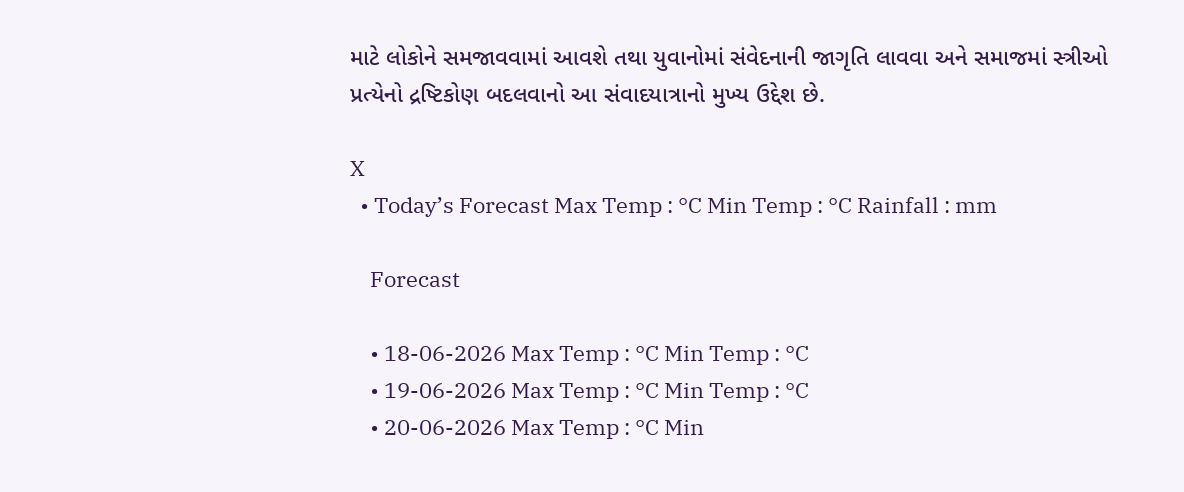માટે લોકોને સમજાવવામાં આવશે તથા યુવાનોમાં સંવેદનાની જાગૃતિ લાવવા અને સમાજમાં સ્ત્રીઓ પ્રત્યેનો દ્રષ્ટિકોણ બદલવાનો આ સંવાદયાત્રાનો મુખ્ય ઉદ્દેશ છે.

X
  • Today’s Forecast Max Temp : °C Min Temp : °C Rainfall : mm

    Forecast

    • 18-06-2026 Max Temp : °C Min Temp : °C
    • 19-06-2026 Max Temp : °C Min Temp : °C
    • 20-06-2026 Max Temp : °C Min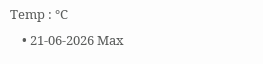Temp : °C
    • 21-06-2026 Max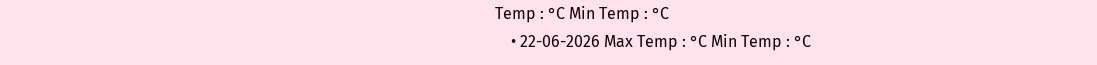Temp : °C Min Temp : °C
    • 22-06-2026 Max Temp : °C Min Temp : °C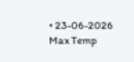• 23-06-2026 Max Temp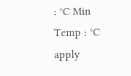: °C Min Temp : °C
apply